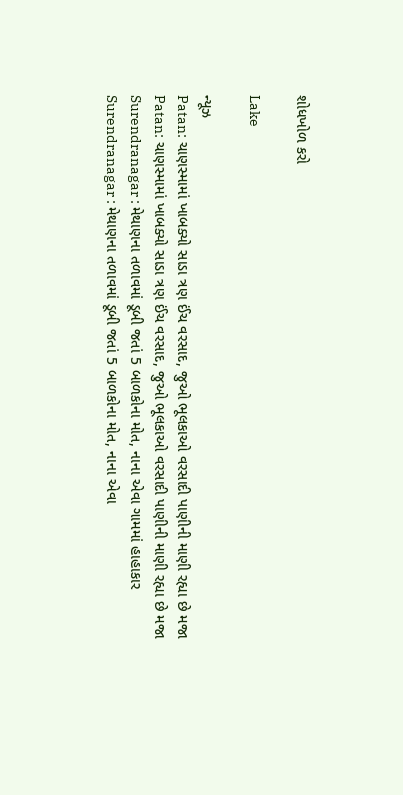શોધખોળ કરો

Lake

ન્યૂઝ
Patan: ચાણસ્મામાં ખાબક્યો સાડા ત્રણ ઈંચ વરસાદ, જુઓ ભૂલકાઓ વરસાદી પાણીની માણી રહ્યા છે મજા
Patan: ચાણસ્મામાં ખાબક્યો સાડા ત્રણ ઈંચ વરસાદ, જુઓ ભૂલકાઓ વરસાદી પાણીની માણી રહ્યા છે મજા
Surendranagar : મેથાણના તળાવમાં ડૂબી જતાં 5 બાળકોના મોત, નાના એવા ગામમાં હાહાકાર
Surendranagar : મેથાણના તળાવમાં ડૂબી જતાં 5 બાળકોના મોત, નાના એવા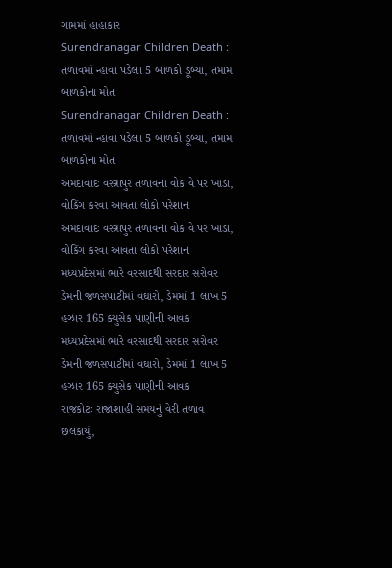ગામમાં હાહાકાર
Surendranagar Children Death : તળાવમાં ન્હાવા પડેલા 5 બાળકો ડૂબ્યા, તમામ બાળકોના મોત
Surendranagar Children Death : તળાવમાં ન્હાવા પડેલા 5 બાળકો ડૂબ્યા, તમામ બાળકોના મોત
અમદાવાદઃ વસ્ત્રાપુર તળાવના વોક વે પર ખાડા, વોકિંગ કરવા આવતા લોકો પરેશાન
અમદાવાદઃ વસ્ત્રાપુર તળાવના વોક વે પર ખાડા, વોકિંગ કરવા આવતા લોકો પરેશાન
મધ્યપ્રદેસમાં ભારે વરસાદથી સરદાર સરોવર ડેમની જળસપાટીમાં વઘારો, ડેમમાં 1 લાખ 5 હઝાર 165 ક્યુસેક પાણીની આવક
મધ્યપ્રદેસમાં ભારે વરસાદથી સરદાર સરોવર ડેમની જળસપાટીમાં વઘારો, ડેમમાં 1 લાખ 5 હઝાર 165 ક્યુસેક પાણીની આવક
રાજકોટઃ રાજાશાહી સમયનું વેરી તળાવ છલકાયું,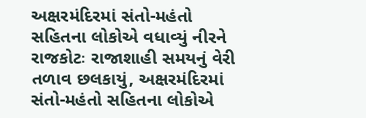અક્ષરમંદિરમાં સંતો-મહંતો સહિતના લોકોએ વધાવ્યું નીરને
રાજકોટઃ રાજાશાહી સમયનું વેરી તળાવ છલકાયું, અક્ષરમંદિરમાં સંતો-મહંતો સહિતના લોકોએ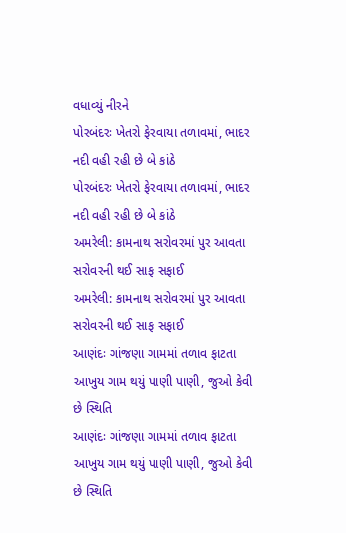વધાવ્યું નીરને
પોરબંદરઃ ખેતરો ફેરવાયા તળાવમાં, ભાદર નદી વહી રહી છે બે કાંઠે
પોરબંદરઃ ખેતરો ફેરવાયા તળાવમાં, ભાદર નદી વહી રહી છે બે કાંઠે
અમરેલી: કામનાથ સરોવરમાં પુર આવતા સરોવરની થઈ સાફ સફાઈ
અમરેલી: કામનાથ સરોવરમાં પુર આવતા સરોવરની થઈ સાફ સફાઈ
આણંદઃ ગાંજણા ગામમાં તળાવ ફાટતા આખુય ગામ થયું પાણી પાણી, જુઓ કેવી છે સ્થિતિ
આણંદઃ ગાંજણા ગામમાં તળાવ ફાટતા આખુય ગામ થયું પાણી પાણી, જુઓ કેવી છે સ્થિતિ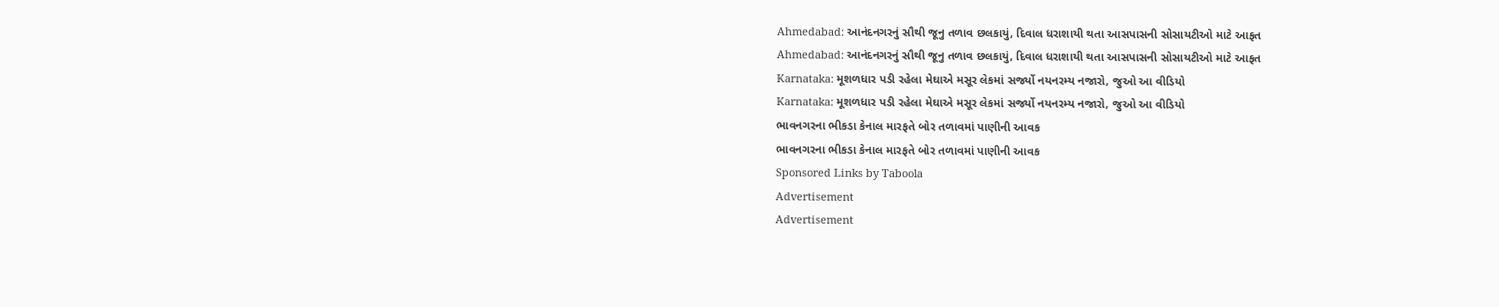Ahmedabad: આનંદનગરનું સૌથી જૂનુ તળાવ છલકાયું, દિવાલ ધરાશાયી થતા આસપાસની સોસાયટીઓ માટે આફત
Ahmedabad: આનંદનગરનું સૌથી જૂનુ તળાવ છલકાયું, દિવાલ ધરાશાયી થતા આસપાસની સોસાયટીઓ માટે આફત
Karnataka: મૂશળધાર પડી રહેલા મેઘાએ મસૂર લેકમાં સર્જ્યો નયનરમ્ય નજારો, જુઓ આ વીડિયો
Karnataka: મૂશળધાર પડી રહેલા મેઘાએ મસૂર લેકમાં સર્જ્યો નયનરમ્ય નજારો, જુઓ આ વીડિયો
ભાવનગરના ભીકડા કેનાલ મારફતે બોર તળાવમાં પાણીની આવક
ભાવનગરના ભીકડા કેનાલ મારફતે બોર તળાવમાં પાણીની આવક
Sponsored Links by Taboola
Advertisement
Advertisement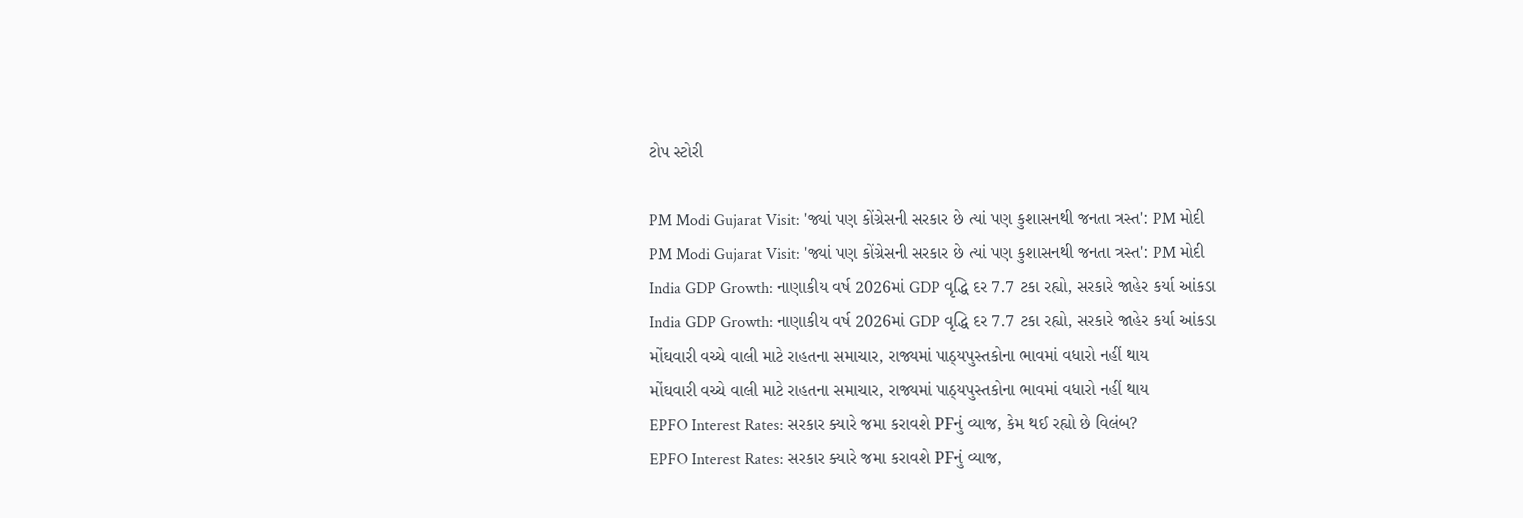ટોપ સ્ટોરી

PM Modi Gujarat Visit: 'જ્યાં પણ કોંગ્રેસની સરકાર છે ત્યાં પણ કુશાસનથી જનતા ત્રસ્ત': PM મોદી
PM Modi Gujarat Visit: 'જ્યાં પણ કોંગ્રેસની સરકાર છે ત્યાં પણ કુશાસનથી જનતા ત્રસ્ત': PM મોદી
India GDP Growth: નાણાકીય વર્ષ 2026માં GDP વૃદ્ધિ દર 7.7 ટકા રહ્યો, સરકારે જાહેર કર્યા આંકડા
India GDP Growth: નાણાકીય વર્ષ 2026માં GDP વૃદ્ધિ દર 7.7 ટકા રહ્યો, સરકારે જાહેર કર્યા આંકડા
મોંઘવારી વચ્ચે વાલી માટે રાહતના સમાચાર, રાજ્યમાં પાઠ્યપુસ્તકોના ભાવમાં વધારો નહીં થાય
મોંઘવારી વચ્ચે વાલી માટે રાહતના સમાચાર, રાજ્યમાં પાઠ્યપુસ્તકોના ભાવમાં વધારો નહીં થાય
EPFO Interest Rates: સરકાર ક્યારે જમા કરાવશે PFનું વ્યાજ, કેમ થઈ રહ્યો છે વિલંબ?
EPFO Interest Rates: સરકાર ક્યારે જમા કરાવશે PFનું વ્યાજ,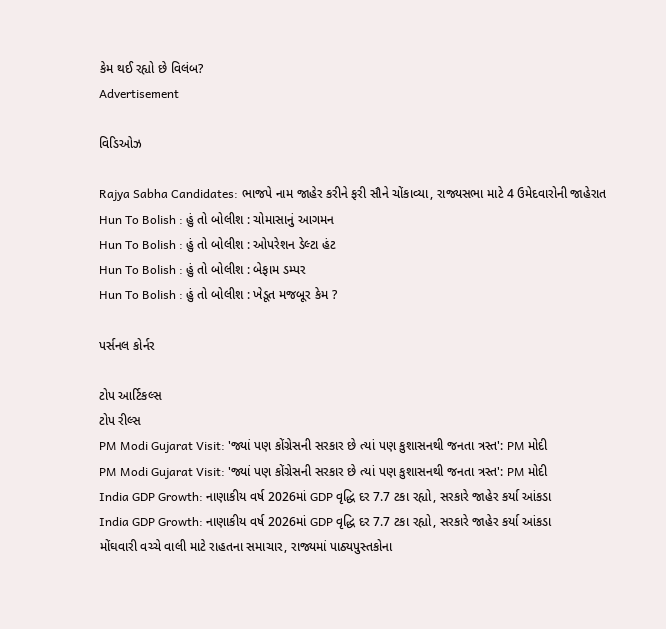કેમ થઈ રહ્યો છે વિલંબ?
Advertisement

વિડિઓઝ

Rajya Sabha Candidates: ભાજપે નામ જાહેર કરીને ફરી સૌને ચોંકાવ્યા, રાજ્યસભા માટે 4 ઉમેદવારોની જાહેરાત
Hun To Bolish : હું તો બોલીશ : ચોમાસાનું આગમન
Hun To Bolish : હું તો બોલીશ : ઓપરેશન ડેલ્ટા હંટ
Hun To Bolish : હું તો બોલીશ : બેફામ ડમ્પર
Hun To Bolish : હું તો બોલીશ : ખેડૂત મજબૂર કેમ ?

પર્સનલ કોર્નર

ટોપ આર્ટિકલ્સ
ટોપ રીલ્સ
PM Modi Gujarat Visit: 'જ્યાં પણ કોંગ્રેસની સરકાર છે ત્યાં પણ કુશાસનથી જનતા ત્રસ્ત': PM મોદી
PM Modi Gujarat Visit: 'જ્યાં પણ કોંગ્રેસની સરકાર છે ત્યાં પણ કુશાસનથી જનતા ત્રસ્ત': PM મોદી
India GDP Growth: નાણાકીય વર્ષ 2026માં GDP વૃદ્ધિ દર 7.7 ટકા રહ્યો, સરકારે જાહેર કર્યા આંકડા
India GDP Growth: નાણાકીય વર્ષ 2026માં GDP વૃદ્ધિ દર 7.7 ટકા રહ્યો, સરકારે જાહેર કર્યા આંકડા
મોંઘવારી વચ્ચે વાલી માટે રાહતના સમાચાર, રાજ્યમાં પાઠ્યપુસ્તકોના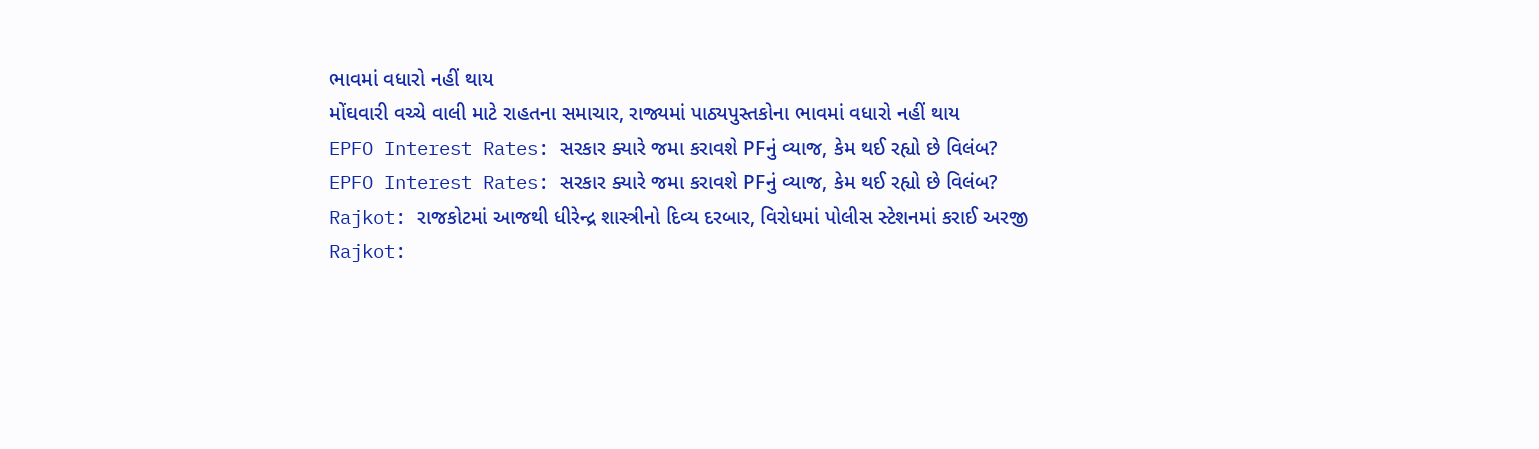ભાવમાં વધારો નહીં થાય
મોંઘવારી વચ્ચે વાલી માટે રાહતના સમાચાર, રાજ્યમાં પાઠ્યપુસ્તકોના ભાવમાં વધારો નહીં થાય
EPFO Interest Rates: સરકાર ક્યારે જમા કરાવશે PFનું વ્યાજ, કેમ થઈ રહ્યો છે વિલંબ?
EPFO Interest Rates: સરકાર ક્યારે જમા કરાવશે PFનું વ્યાજ, કેમ થઈ રહ્યો છે વિલંબ?
Rajkot: રાજકોટમાં આજથી ધીરેન્દ્ર શાસ્ત્રીનો દિવ્ય દરબાર, વિરોધમાં પોલીસ સ્ટેશનમાં કરાઈ અરજી
Rajkot: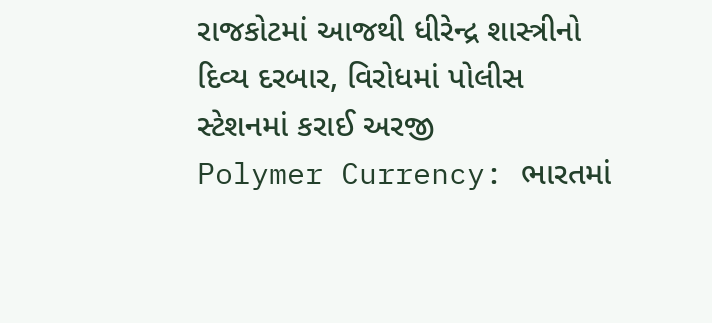રાજકોટમાં આજથી ધીરેન્દ્ર શાસ્ત્રીનો દિવ્ય દરબાર, વિરોધમાં પોલીસ સ્ટેશનમાં કરાઈ અરજી
Polymer Currency: ભારતમાં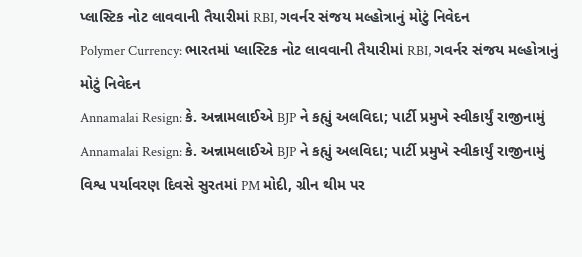પ્લાસ્ટિક નોટ લાવવાની તૈયારીમાં RBI, ગવર્નર સંજય મલ્હોત્રાનું મોટું નિવેદન
Polymer Currency: ભારતમાં પ્લાસ્ટિક નોટ લાવવાની તૈયારીમાં RBI, ગવર્નર સંજય મલ્હોત્રાનું મોટું નિવેદન
Annamalai Resign: કે. અન્નામલાઈએ BJP ને કહ્યું અલવિદા; પાર્ટી પ્રમુખે સ્વીકાર્યું રાજીનામું
Annamalai Resign: કે. અન્નામલાઈએ BJP ને કહ્યું અલવિદા; પાર્ટી પ્રમુખે સ્વીકાર્યું રાજીનામું
વિશ્વ પર્યાવરણ દિવસે સુરતમાં PM મોદી, ગ્રીન થીમ પર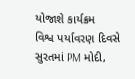યોજાશે કાર્યક્રમ
વિશ્વ પર્યાવરણ દિવસે સુરતમાં PM મોદી,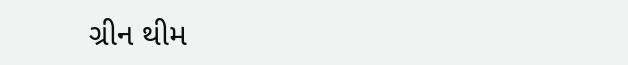ગ્રીન થીમ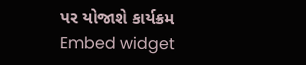પર યોજાશે કાર્યક્રમ
Embed widget